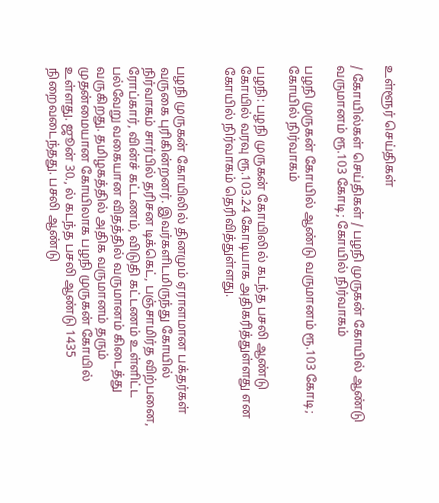உள்ளூர் செய்திகள்

/ கோயில்கள் செய்திகள் / பழநி முருகன் கோயில் ஆண்டு வருமானம் ரூ.103 கோடி; கோயில் நிர்வாகம்

பழநி முருகன் கோயில் ஆண்டு வருமானம் ரூ.103 கோடி; கோயில் நிர்வாகம்

பழநி: பழநி முருகன் கோயிலில் கடந்த பசலி ஆண்டு கோயில் வரவு ரூ.103.24 கோடியாக அதிகரித்துள்ளது என கோயில் நிர்வாகம் தெரிவித்துள்ளது.


பழநி முருகன் கோயிலில் தினமும் ஏராளமான பக்தர்கள் வருகை புரிகின்றனர். இவர்களிடமிருந்து கோயில் நிர்வாகம் சார்பில் தரிசன டிக்கெட், பஞ்சாமிர்த விற்பனை, ரோப்கார், வின்ச் கட்டணம், விடுதி கட்டணம் உள்ளிட்ட பல்வேறு வகையான விதத்தில் வருமானம் கிடைத்து வருகிறது. தமிழகத்தில் அதிக வருமானம் தரும் முதன்மையான கோயிலாக பழநி முருகன் கோயில் உள்ளது. ஜூன் 30., ல் கடந்த பசலி ஆண்டு 1435 நிறைவடைந்தது. பசலி ஆண்டு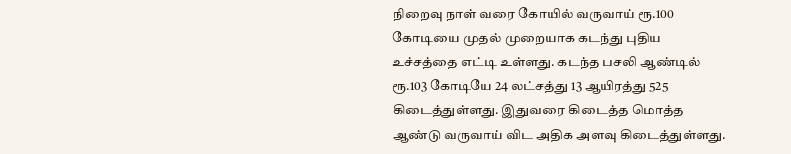நிறைவு நாள் வரை கோயில் வருவாய் ரூ.100 கோடியை முதல் முறையாக கடந்து புதிய உச்சத்தை எட்டி உள்ளது. கடந்த பசலி ஆண்டில் ரூ.103 கோடியே 24 லட்சத்து 13 ஆயிரத்து 525 கிடைத்துள்ளது. இதுவரை கிடைத்த மொத்த ஆண்டு வருவாய் விட அதிக அளவு கிடைத்துள்ளது.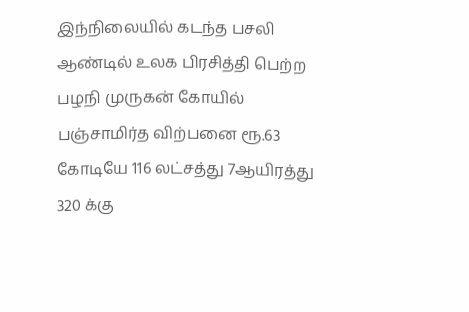இந்நிலையில் கடந்த பசலி ஆண்டில் உலக பிரசித்தி பெற்ற பழநி முருகன் கோயில் பஞ்சாமிர்த விற்பனை ரூ.63 கோடியே 116 லட்சத்து 7ஆயிரத்து 320 க்கு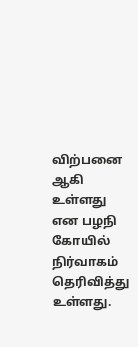விற்பனை ஆகி உள்ளது என பழநி கோயில் நிர்வாகம் தெரிவித்து உள்ளது.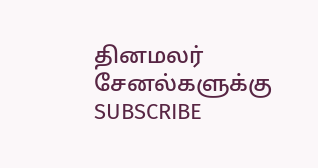தினமலர் சேனல்களுக்கு SUBSCRIBE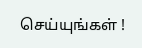செய்யுங்கள் !